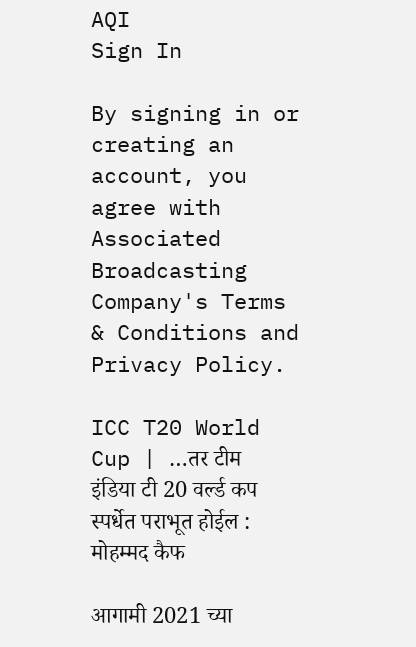AQI
Sign In

By signing in or creating an account, you agree with Associated Broadcasting Company's Terms & Conditions and Privacy Policy.

ICC T20 World Cup | …तर टीम इंडिया टी 20 वर्ल्ड कप स्पर्धेत पराभूत होईल : मोहम्मद कैफ

आगामी 2021 च्या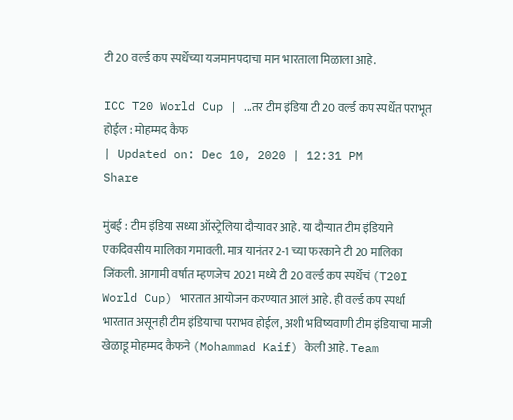टी 20 वर्ल्ड कप स्पर्धेच्या यजमानपदाचा मान भारताला मिळाला आहे.

ICC T20 World Cup | ...तर टीम इंडिया टी 20 वर्ल्ड कप स्पर्धेत पराभूत होईल : मोहम्मद कैफ
| Updated on: Dec 10, 2020 | 12:31 PM
Share

मुंबई : टीम इंडिया सध्या ऑस्ट्रेलिया दौऱ्यावर आहे. या दौऱ्यात टीम इंडियाने एकदिवसीय मालिका गमावली. मात्र यानंतर 2-1 च्या फरकाने टी 20 मालिका जिंकली. आगामी वर्षात म्हणजेच 2021 मध्ये टी 20 वर्ल्ड कप स्पर्धेचं (T20I World Cup) भारतात आयोजन करण्यात आलं आहे. ही वर्ल्ड कप स्पर्धा भारतात असूनही टीम इंडियाचा पराभव होईल, अशी भविष्यवाणी टीम इंडियाचा माजी खेळाडू मोहम्मद कैफने (Mohammad Kaif) केली आहे. Team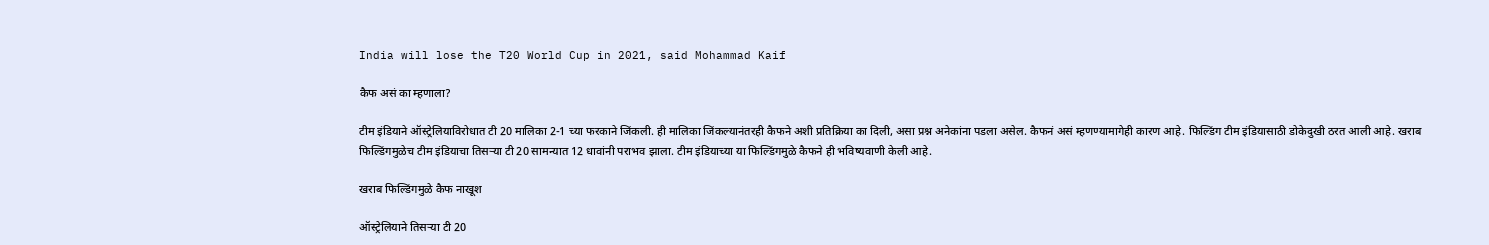India will lose the T20 World Cup in 2021, said Mohammad Kaif

कैफ असं का म्हणाला?

टीम इंडियाने ऑस्ट्रेलियाविरोधात टी 20 मालिका 2-1 च्या फरकाने जिंकली. ही मालिका जिंकल्यानंतरही कैफने अशी प्रतिक्रिया का दिली, असा प्रश्न अनेकांना पडला असेल. कैफनं असं म्हणण्यामागेही कारण आहे. फिल्डिंग टीम इंडियासाठी डोकेदुखी ठरत आली आहे. खराब फिल्डिंगमुळेच टीम इंडियाचा तिसऱ्या टी 20 सामन्यात 12 धावांनी पराभव झाला. टीम इंडियाच्या या फिल्डिंगमुळे कैफने ही भविष्यवाणी केली आहे.

खराब फिल्डिंगमुळे कैफ नाखूश

ऑस्ट्रेलियाने तिसऱ्या टी 20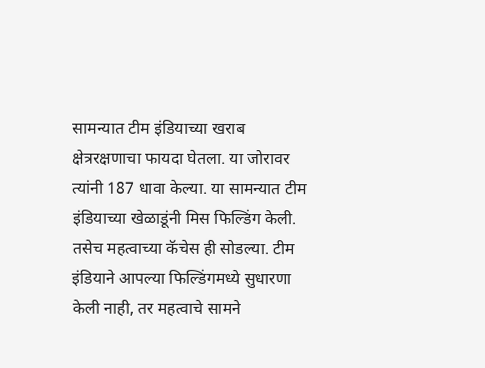सामन्यात टीम इंडियाच्या खराब क्षेत्ररक्षणाचा फायदा घेतला. या जोरावर त्यांनी 187 धावा केल्या. या सामन्यात टीम इंडियाच्या खेळाडूंनी मिस फिल्डिंग केली. तसेच महत्वाच्या कॅचेस ही सोडल्या. टीम इंडियाने आपल्या फिल्डिंगमध्ये सुधारणा केली नाही, तर महत्वाचे सामने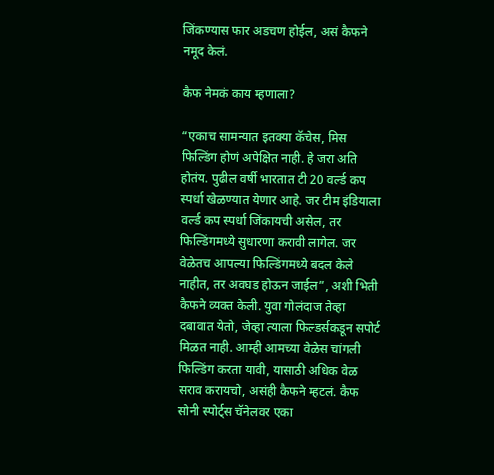जिंकण्यास फार अडचण होईल, असं कैफने नमूद केलं.

कैफ नेमकं काय म्हणाला?

“एकाच सामन्यात इतक्या कॅचेस, मिस फिल्डिंग होणं अपेक्षित नाही. हे जरा अति होतंय. पुढील वर्षी भारतात टी 20 वर्ल्ड कप स्पर्धा खेळण्यात येणार आहे. जर टीम इंडियाला वर्ल्ड कप स्पर्धा जिंकायची असेल, तर फिल्डिंगमध्ये सुधारणा करावी लागेल. जर वेळेतच आपल्या फिल्डिंगमध्ये बदल केले नाहीत, तर अवघड होऊन जाईल”, अशी भिती कैफने व्यक्त केली. युवा गोलंदाज तेव्हा दबावात येतो, जेव्हा त्याला फिल्डर्सकडून सपोर्ट मिळत नाही. आम्ही आमच्या वेळेस चांगली फिल्डिंग करता यावी, यासाठी अधिक वेळ सराव करायचो, असंही कैफने म्हटलं. कैफ सोनी स्पोर्ट्स चॅनेलवर एका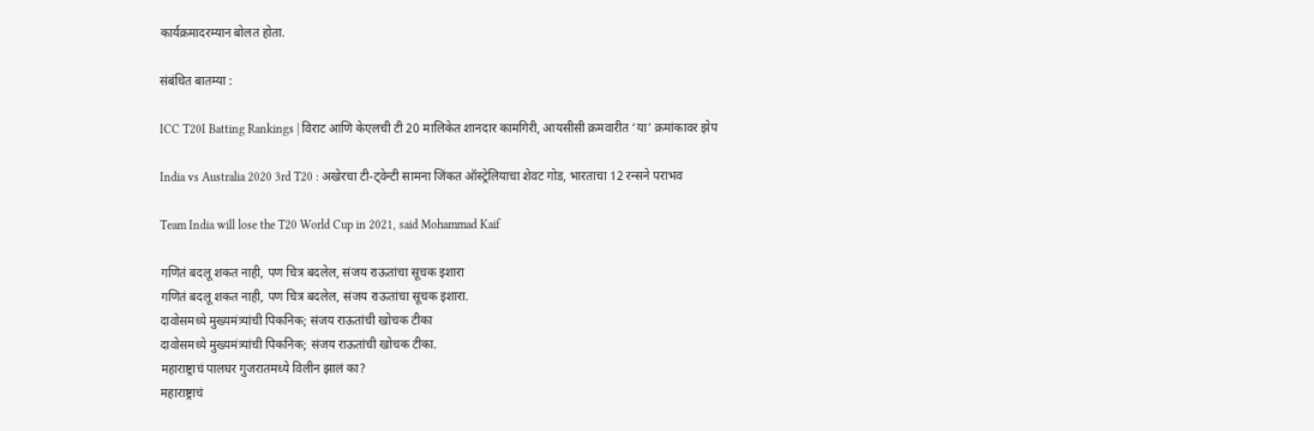कार्यक्रमादरम्यान बोलत होता.

संबंधित बातम्या :

ICC T20I Batting Rankings | विराट आणि केएलची टी 20 मालिकेत शानदार कामगिरी, आयसीसी क्रमवारीत ‘या’ क्रमांकावर झेप

India vs Australia 2020 3rd T20 : अखेरचा टी-ट्वेन्टी सामना जिंकत ऑस्ट्रेलियाचा शेवट गोड, भारताचा 12 रन्सने पराभव

Team India will lose the T20 World Cup in 2021, said Mohammad Kaif

गणितं बदलू शकत नाही, पण चित्र बदलेल, संजय राऊतांचा सूचक इशारा
गणितं बदलू शकत नाही, पण चित्र बदलेल, संजय राऊतांचा सूचक इशारा.
दावोसमध्ये मुख्यमंत्र्यांची पिकनिक; संजय राऊतांची खोचक टीका
दावोसमध्ये मुख्यमंत्र्यांची पिकनिक; संजय राऊतांची खोचक टीका.
महाराष्ट्राचं पालघर गुजरातमध्ये विलीन झालं का?
महाराष्ट्राचं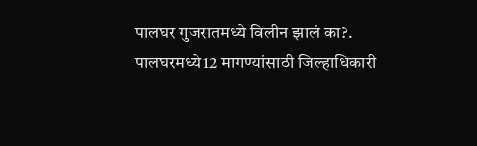पालघर गुजरातमध्ये विलीन झालं का?.
पालघरमध्ये12 मागण्यांसाठी जिल्हाधिकारी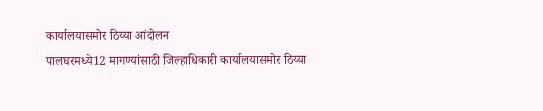कार्यालयासमोर ठिय्या आंदोलन
पालघरमध्ये12 मागण्यांसाठी जिल्हाधिकारी कार्यालयासमोर ठिय्या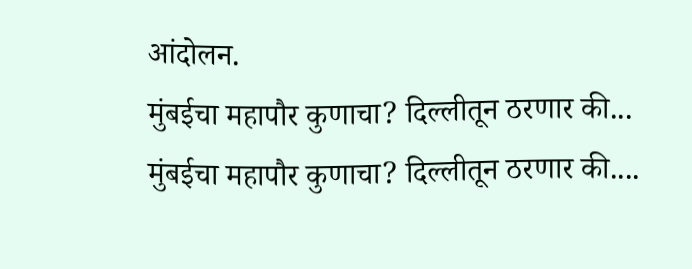आंदोलन.
मुंबईचा महापौर कुणाचा? दिल्लीतून ठरणार की...
मुंबईचा महापौर कुणाचा? दिल्लीतून ठरणार की....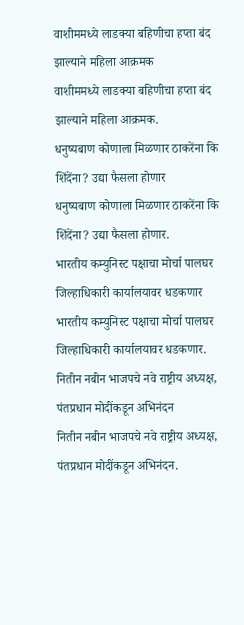वाशीममध्ये लाडक्या बहिणीचा हप्ता बंद झाल्याने महिला आक्रमक
वाशीममध्ये लाडक्या बहिणीचा हप्ता बंद झाल्याने महिला आक्रमक.
धनुष्यबाण कोणाला मिळणार ठाकरेंना कि शिंदेंना? उद्या फैसला होणार
धनुष्यबाण कोणाला मिळणार ठाकरेंना कि शिंदेंना? उद्या फैसला होणार.
भारतीय कम्युनिस्ट पक्षाचा मोर्चा पालघर जिल्हाधिकारी कार्यालयावर धडकणार
भारतीय कम्युनिस्ट पक्षाचा मोर्चा पालघर जिल्हाधिकारी कार्यालयावर धडकणार.
नितीन नबीन भाजपचे नवे राष्ट्रीय अध्यक्ष, पंतप्रधान मोदींकडून अभिनंदन
नितीन नबीन भाजपचे नवे राष्ट्रीय अध्यक्ष, पंतप्रधान मोदींकडून अभिनंदन.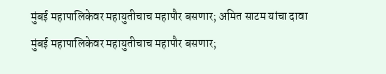मुंबई महापालिकेवर महायुतीचाच महापौर बसणार; अमित साटम यांचा दावा
मुंबई महापालिकेवर महायुतीचाच महापौर बसणार;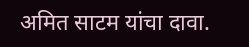अमित साटम यांचा दावा.